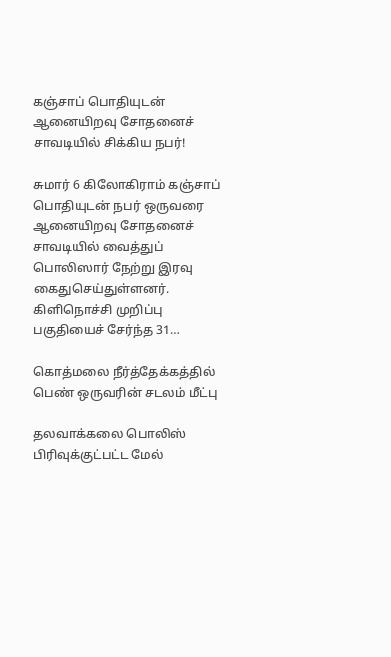கஞ்சாப் பொதியுடன் ஆனையிறவு சோதனைச் சாவடியில் சிக்கிய நபர்!

சுமார் 6 கிலோகிராம் கஞ்சாப் பொதியுடன் நபர் ஒருவரை ஆனையிறவு சோதனைச் சாவடியில் வைத்துப் பொலிஸார் நேற்று இரவு கைதுசெய்துள்ளனர். கிளிநொச்சி முறிப்பு பகுதியைச் சேர்ந்த 31…

கொத்மலை நீர்த்தேக்கத்தில் பெண் ஒருவரின் சடலம் மீட்பு

தலவாக்கலை பொலிஸ் பிரிவுக்குட்பட்ட மேல்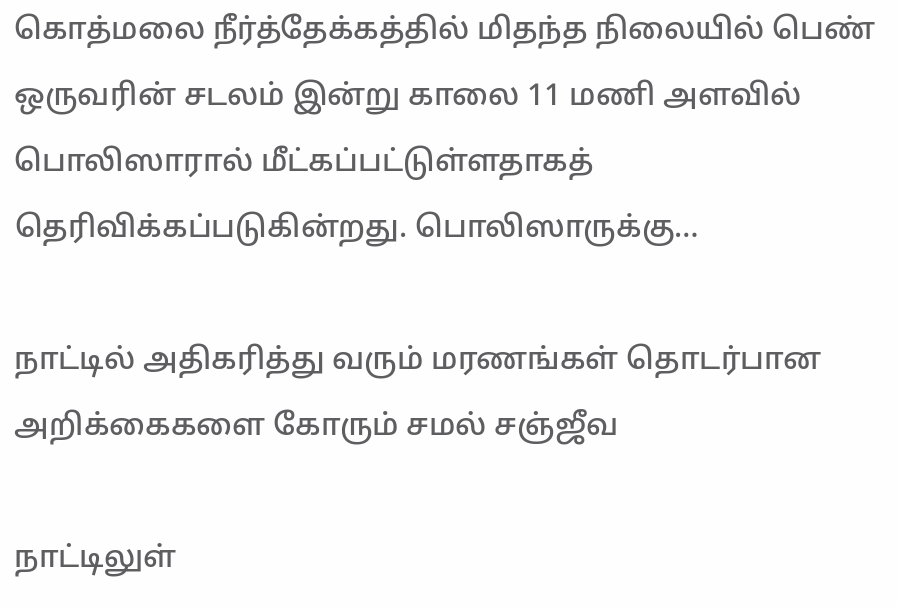கொத்மலை நீர்த்தேக்கத்தில் மிதந்த நிலையில் பெண் ஒருவரின் சடலம் இன்று காலை 11 மணி அளவில் பொலிஸாரால் மீட்கப்பட்டுள்ளதாகத் தெரிவிக்கப்படுகின்றது. பொலிஸாருக்கு…

நாட்டில் அதிகரித்து வரும் மரணங்கள் தொடர்பான அறிக்கைகளை கோரும் சமல் சஞ்ஜீவ

நாட்டிலுள்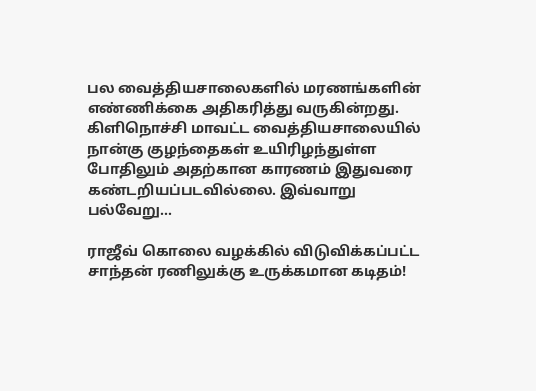பல வைத்தியசாலைகளில் மரணங்களின் எண்ணிக்கை அதிகரித்து வருகின்றது. கிளிநொச்சி மாவட்ட வைத்தியசாலையில் நான்கு குழந்தைகள் உயிரிழந்துள்ள போதிலும் அதற்கான காரணம் இதுவரை கண்டறியப்படவில்லை. இவ்வாறு பல்வேறு…

ராஜீவ் கொலை வழக்கில் விடுவிக்கப்பட்ட சாந்தன் ரணிலுக்கு உருக்கமான கடிதம்!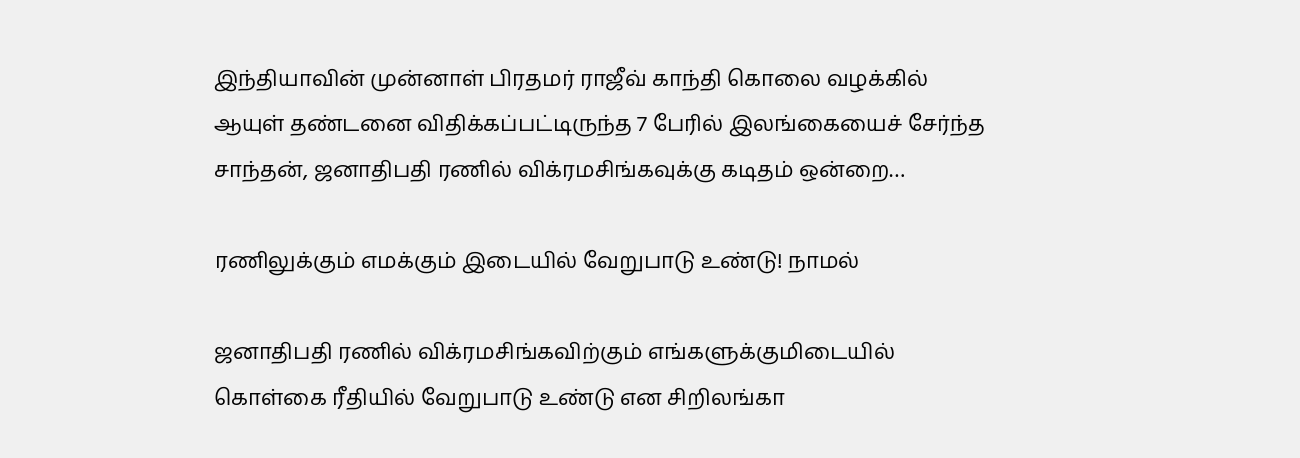இந்தியாவின் முன்னாள் பிரதமர் ராஜீவ் காந்தி கொலை வழக்கில் ஆயுள் தண்டனை விதிக்கப்பட்டிருந்த 7 பேரில் இலங்கையைச் சேர்ந்த சாந்தன், ஜனாதிபதி ரணில் விக்ரமசிங்கவுக்கு கடிதம் ஒன்றை…

ரணிலுக்கும் எமக்கும் இடையில் வேறுபாடு உண்டு! நாமல்

ஜனாதிபதி ரணில் விக்ரமசிங்கவிற்கும் எங்களுக்குமிடையில் கொள்கை ரீதியில் வேறுபாடு உண்டு என சிறிலங்கா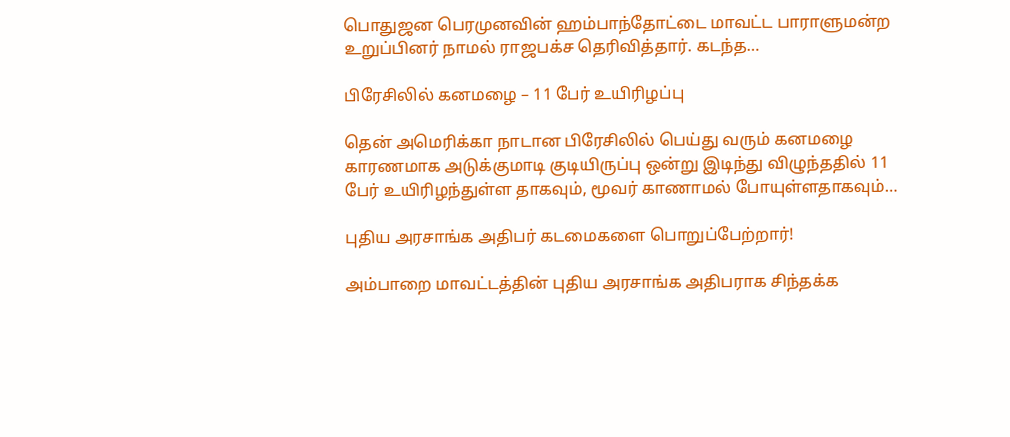பொதுஜன பெரமுனவின் ஹம்பாந்தோட்டை மாவட்ட பாராளுமன்ற உறுப்பினர் நாமல் ராஜபக்ச தெரிவித்தார். கடந்த…

பிரேசிலில் கனமழை – 11 பேர் உயிரிழப்பு

தென் அமெரிக்கா நாடான பிரேசிலில் பெய்து வரும் கனமழை காரணமாக அடுக்குமாடி குடியிருப்பு ஒன்று இடிந்து விழுந்ததில் 11 பேர் உயிரிழந்துள்ள தாகவும், மூவர் காணாமல் போயுள்ளதாகவும்…

புதிய அரசாங்க அதிபர் கடமைகளை பொறுப்பேற்றார்!

அம்பாறை மாவட்டத்தின் புதிய அரசாங்க அதிபராக சிந்தக்க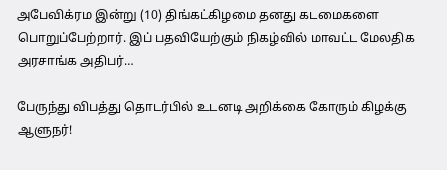அபேவிக்ரம இன்று (10) திங்கட்கிழமை தனது கடமைகளை பொறுப்பேற்றார். இப் பதவியேற்கும் நிகழ்வில் மாவட்ட மேலதிக அரசாங்க அதிபர்…

பேருந்து விபத்து தொடர்பில் உடனடி அறிக்கை கோரும் கிழக்கு ஆளுநர்!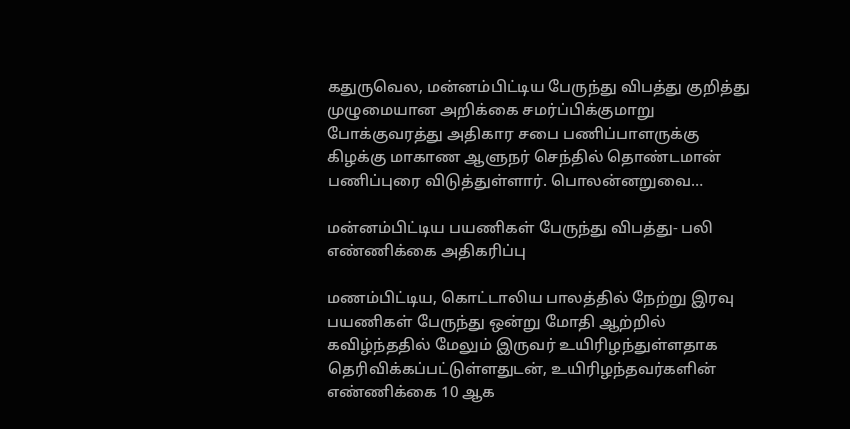கதுருவெல, மன்னம்பிட்டிய பேருந்து விபத்து குறித்து முழுமையான அறிக்கை சமர்ப்பிக்குமாறு போக்குவரத்து அதிகார சபை பணிப்பாளருக்கு கிழக்கு மாகாண ஆளுநர் செந்தில் தொண்டமான் பணிப்புரை விடுத்துள்ளார். பொலன்னறுவை…

மன்னம்பிட்டிய பயணிகள் பேருந்து விபத்து- பலி எண்ணிக்கை அதிகரிப்பு

மணம்பிட்டிய, கொட்டாலிய பாலத்தில் நேற்று இரவு பயணிகள் பேருந்து ஒன்று மோதி ஆற்றில் கவிழ்ந்ததில் மேலும் இருவர் உயிரிழந்துள்ளதாக தெரிவிக்கப்பட்டுள்ளதுடன், உயிரிழந்தவர்களின் எண்ணிக்கை 10 ஆக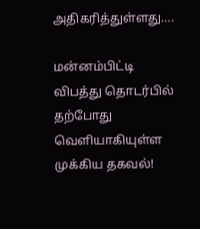அதிகரித்துள்ளது….

மன்னம்பிட்டி விபத்து தொடர்பில் தற்போது வெளியாகியுள்ள முக்கிய தகவல்!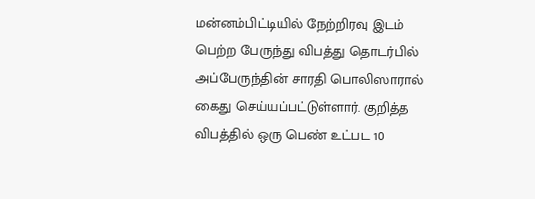மன்னம்பிட்டியில் நேற்றிரவு இடம் பெற்ற பேருந்து விபத்து தொடர்பில் அப்பேருந்தின் சாரதி பொலிஸாரால் கைது செய்யப்பட்டுள்ளார். குறித்த விபத்தில் ஒரு பெண் உட்பட 10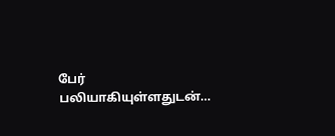பேர் பலியாகியுள்ளதுடன்…